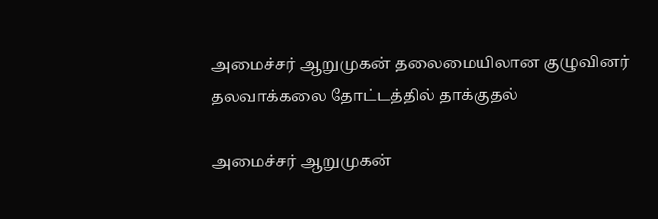அமைச்சர் ஆறுமுகன் தலைமையிலான குழுவினர் தலவாக்கலை தோட்டத்தில் தாக்குதல்

அமைச்சர் ஆறுமுகன்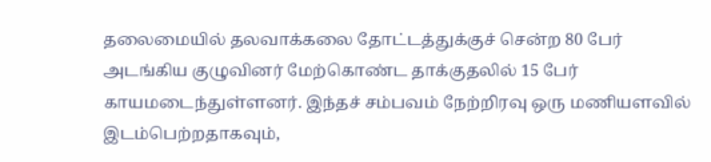தலைமையில் தலவாக்கலை தோட்டத்துக்குச் சென்ற 80 பேர் அடங்கிய குழுவினர் மேற்கொண்ட தாக்குதலில் 15 பேர் காயமடைந்துள்ளனர். இந்தச் சம்பவம் நேற்றிரவு ஒரு மணியளவில் இடம்பெற்றதாகவும்,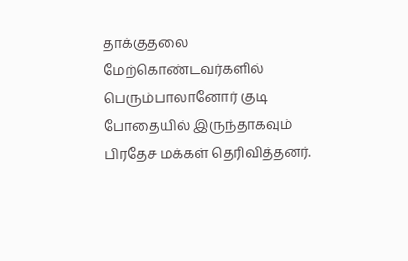தாக்குதலை மேற்கொண்டவர்களில் பெரும்பாலானோர் குடி போதையில் இருந்தாகவும் பிரதேச மக்கள் தெரிவித்தனர்.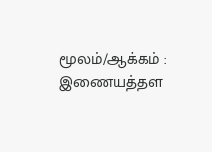மூலம்/ஆக்கம் : இணையத்தள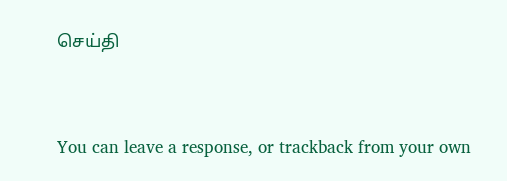செய்தி


You can leave a response, or trackback from your own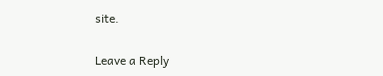site.

Leave a Reply